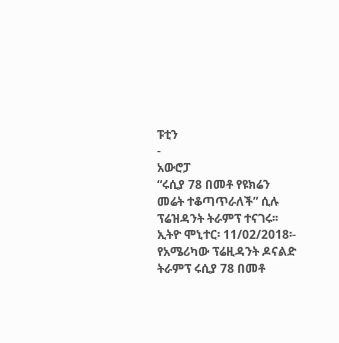ፑቲን
-
አውሮፓ
“ሩሲያ 78 በመቶ የዩክሬን መሬት ተቆጣጥራለች” ሲሉ ፕሬዝዳንት ትራምፕ ተናገሩ፡፡
ኢትዮ ሞኒተር፡ 11/02/2018፡- የአሜሪካው ፕሬዚዳንት ዶናልድ ትራምፕ ሩሲያ 78 በመቶ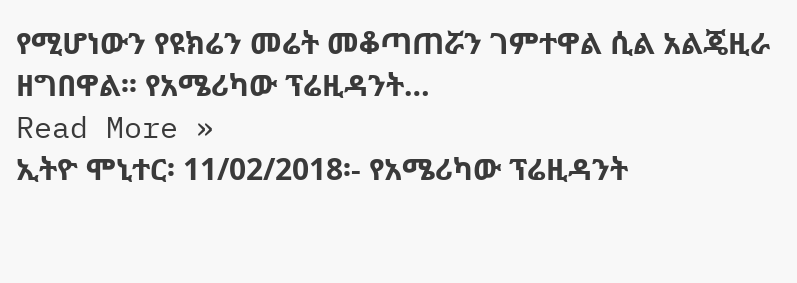የሚሆነውን የዩክሬን መሬት መቆጣጠሯን ገምተዋል ሲል አልጄዚራ ዘግበዋል፡፡ የአሜሪካው ፕሬዚዳንት…
Read More »
ኢትዮ ሞኒተር፡ 11/02/2018፡- የአሜሪካው ፕሬዚዳንት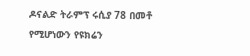ዶናልድ ትራምፕ ሩሲያ 78 በመቶ የሚሆነውን የዩክሬን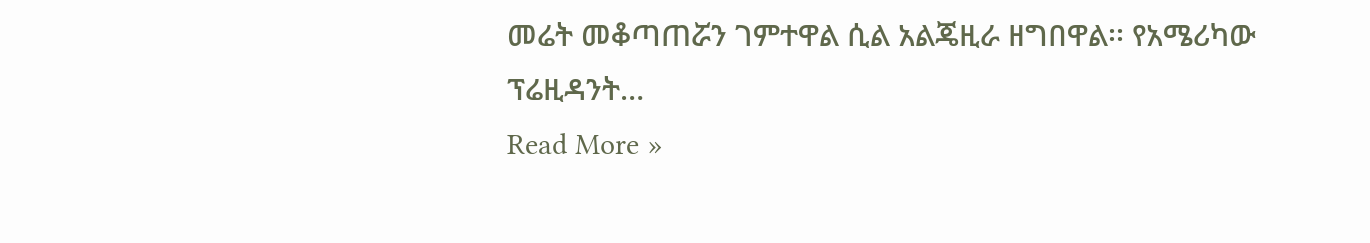መሬት መቆጣጠሯን ገምተዋል ሲል አልጄዚራ ዘግበዋል፡፡ የአሜሪካው ፕሬዚዳንት…
Read More »